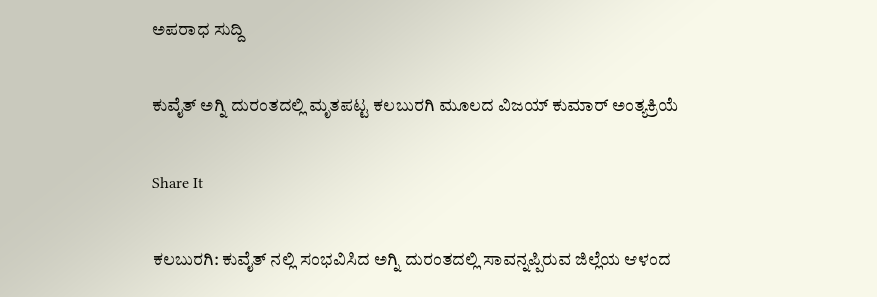ಅಪರಾಧ ಸುದ್ದಿ

ಕುವೈತ್ ಅಗ್ನಿ ದುರಂತದಲ್ಲಿ ಮೃತಪಟ್ಟ ಕಲಬುರಗಿ ಮೂಲದ ವಿಜಯ್ ಕುಮಾರ್ ಅಂತ್ಯಕ್ರಿಯೆ

Share It

ಕಲಬುರಗಿ: ಕುವೈತ್ ನಲ್ಲಿ ಸಂಭವಿಸಿದ ಅಗ್ನಿ ದುರಂತದಲ್ಲಿ ಸಾವನ್ನಪ್ಪಿರುವ ಜಿಲ್ಲೆಯ ಆಳಂದ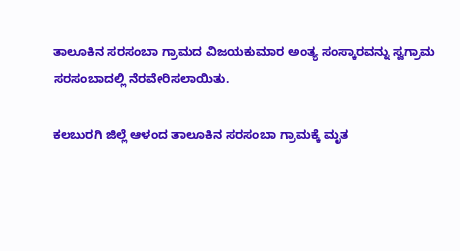ತಾಲೂಕಿನ ಸರಸಂಬಾ ಗ್ರಾಮದ ವಿಜಯಕುಮಾರ ಅಂತ್ಯ ಸಂಸ್ಕಾರವನ್ನು ಸ್ವಗ್ರಾಮ ಸರಸಂಬಾದಲ್ಲಿ ನೆರವೇರಿಸಲಾಯಿತು.

ಕಲಬುರಗಿ ಜಿಲ್ಲೆ ಆಳಂದ ತಾಲೂಕಿನ ಸರಸಂಬಾ ಗ್ರಾಮಕ್ಕೆ ಮೃತ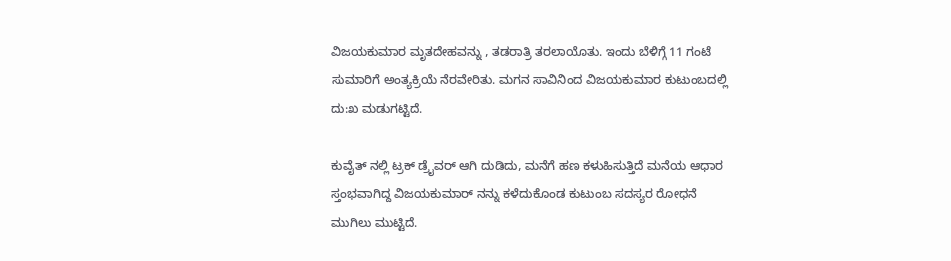ವಿಜಯಕುಮಾರ ಮೃತದೇಹವನ್ನು , ತಡರಾತ್ರಿ ತರಲಾಯೊತು. ಇಂದು ಬೆಳಿಗ್ಗೆ 11 ಗಂಟೆ ಸುಮಾರಿಗೆ ಅಂತ್ಯಕ್ರಿಯೆ ನೆರವೇರಿತು. ಮಗನ ಸಾವಿನಿಂದ ವಿಜಯಕುಮಾರ ಕುಟುಂಬದಲ್ಲಿ ದು:ಖ ಮಡುಗಟ್ಟಿದೆ.

ಕುವೈತ್ ನಲ್ಲಿ ಟ್ರಕ್ ಡ್ರೈವರ್ ಆಗಿ ದುಡಿದು, ಮನೆಗೆ ಹಣ ಕಳುಹಿಸುತ್ತಿದೆ ಮನೆಯ ಆಧಾರ ಸ್ತಂಭವಾಗಿದ್ದ ವಿಜಯಕುಮಾರ್ ನನ್ನು ಕಳೆದುಕೊಂಡ ಕುಟುಂಬ ಸದಸ್ಯರ ರೋಧನೆ ಮುಗಿಲು ಮುಟ್ಟಿದೆ.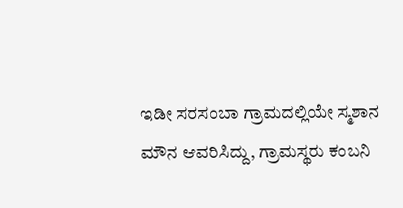ಇಡೀ ಸರಸಂಬಾ ಗ್ರಾಮದಲ್ಲಿಯೇ ಸ್ಮಶಾನ ಮೌನ ಆವರಿಸಿದ್ದು, ಗ್ರಾಮಸ್ಥರು ಕಂಬನಿ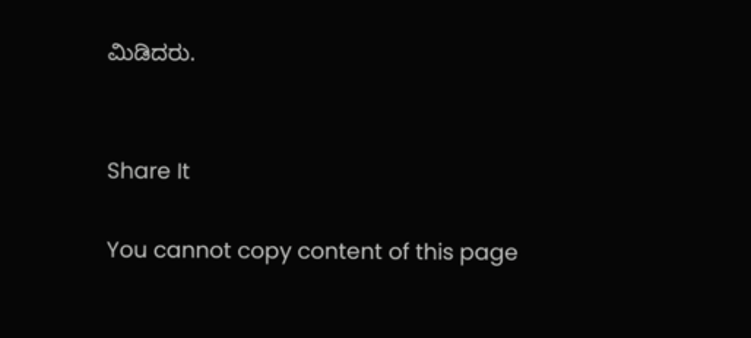ಮಿಡಿದರು.


Share It

You cannot copy content of this page